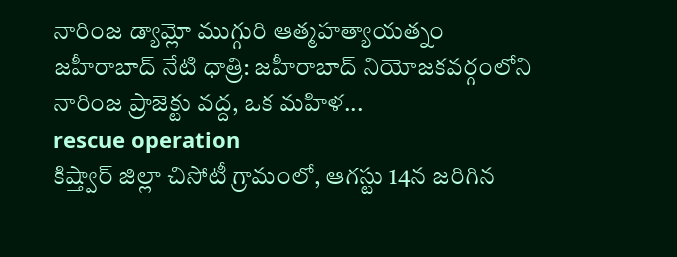నారింజ డ్యామ్లో ముగ్గురి ఆత్మహత్యాయత్నం జహీరాబాద్ నేటి ధాత్రి: జహీరాబాద్ నియోజకవర్గంలోని నారింజ ప్రాజెక్టు వద్ద, ఒక మహిళ...
rescue operation
కిష్త్వార్ జిల్లా చిసోటీ గ్రామంలో, ఆగస్టు 14న జరిగిన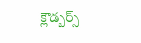క్లౌడ్బర్స్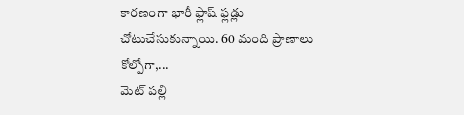కారణంగా భారీ ఫ్లాష్ ఫ్లడ్లు చోటుచేసుకున్నాయి. 60 మంది ప్రాణాలు కోల్పోగా,...
మెట్ పల్లి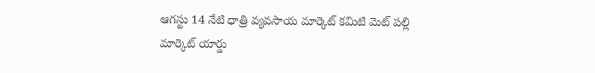ఆగస్టు 14 నేటి ధాత్రి వ్యవసాయ మార్కెట్ కమిటి మెట్ పల్లి మార్కెట్ యార్డు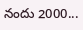నందు 2000...